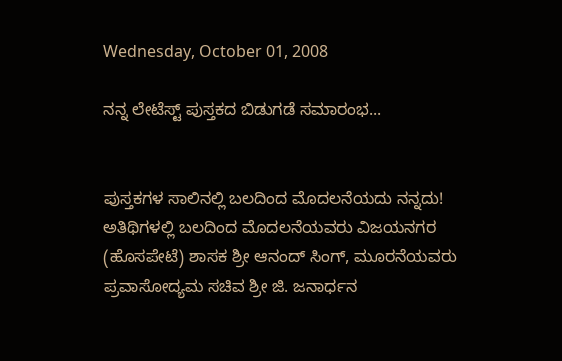Wednesday, October 01, 2008

ನನ್ನ ಲೇಟೆಸ್ಟ್ ಪುಸ್ತಕದ ಬಿಡುಗಡೆ ಸಮಾರಂಭ...


ಪುಸ್ತಕಗಳ ಸಾಲಿನಲ್ಲಿ ಬಲದಿಂದ ಮೊದಲನೆಯದು ನನ್ನದು! ಅತಿಥಿಗಳಲ್ಲಿ ಬಲದಿಂದ ಮೊದಲನೆಯವರು ವಿಜಯನಗರ (ಹೊಸಪೇಟೆ) ಶಾಸಕ ಶ್ರೀ ಆನಂದ್ ಸಿಂಗ್, ಮೂರನೆಯವರು ಪ್ರವಾಸೋದ್ಯಮ ಸಚಿವ ಶ್ರೀ ಜಿ. ಜನಾರ್ಧನ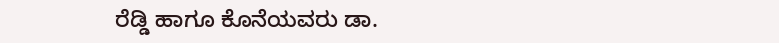ರೆಡ್ಡಿ ಹಾಗೂ ಕೊನೆಯವರು ಡಾ.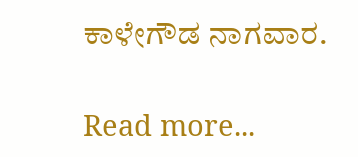ಕಾಳೇಗೌಡ ನಾಗವಾರ.

Read more...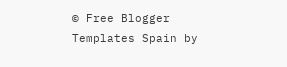© Free Blogger Templates Spain by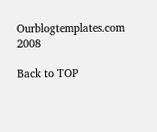Ourblogtemplates.com 2008

Back to TOP